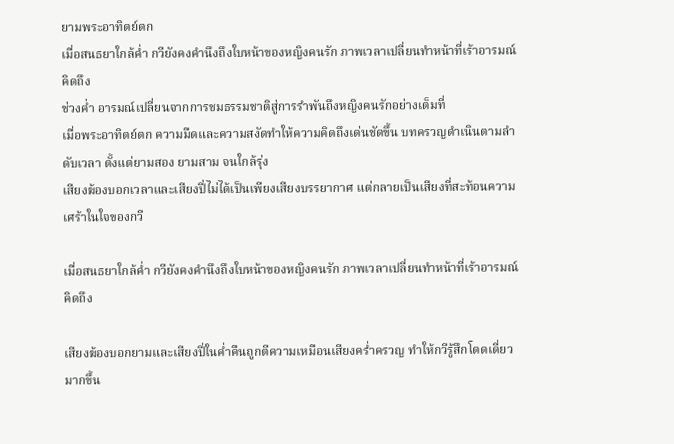ยามพระอาทิตย์ตก
เมื่อสนธยาใกล้ค่ำ กวียังคงคำนึงถึงใบหน้าของหญิงคนรัก ภาพเวลาเปลี่ยนทำหน้าที่เร้าอารมณ์คิดถึง
ช่วงค่ำ อารมณ์เปลี่ยนจากการชมธรรมชาติสู่การรำพันถึงหญิงคนรักอย่างเต็มที่
เมื่อพระอาทิตย์ตก ความมืดและความสงัดทำให้ความคิดถึงเด่นชัดขึ้น บทครวญดำเนินตามลำดับเวลา ตั้งแต่ยามสอง ยามสาม จนใกล้รุ่ง
เสียงฆ้องบอกเวลาและเสียงปี่ไม่ได้เป็นเพียงเสียงบรรยากาศ แต่กลายเป็นเสียงที่สะท้อนความเศร้าในใจของกวี

เมื่อสนธยาใกล้ค่ำ กวียังคงคำนึงถึงใบหน้าของหญิงคนรัก ภาพเวลาเปลี่ยนทำหน้าที่เร้าอารมณ์คิดถึง

เสียงฆ้องบอกยามและเสียงปี่ในค่ำคืนถูกตีความเหมือนเสียงคร่ำครวญ ทำให้กวีรู้สึกโดดเดี่ยวมากขึ้น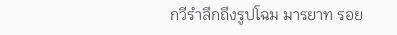กวีรำลึกถึงรูปโฉม มารยาท รอย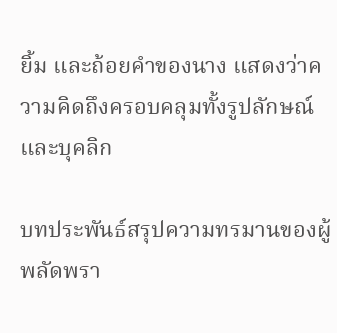ยิ้ม และถ้อยคำของนาง แสดงว่าความคิดถึงครอบคลุมทั้งรูปลักษณ์และบุคลิก

บทประพันธ์สรุปความทรมานของผู้พลัดพรา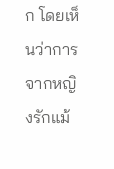ก โดยเห็นว่าการจากหญิงรักแม้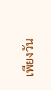เพียงวัน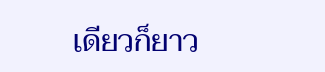เดียวก็ยาว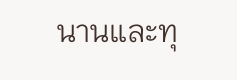นานและทุ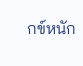กข์หนัก